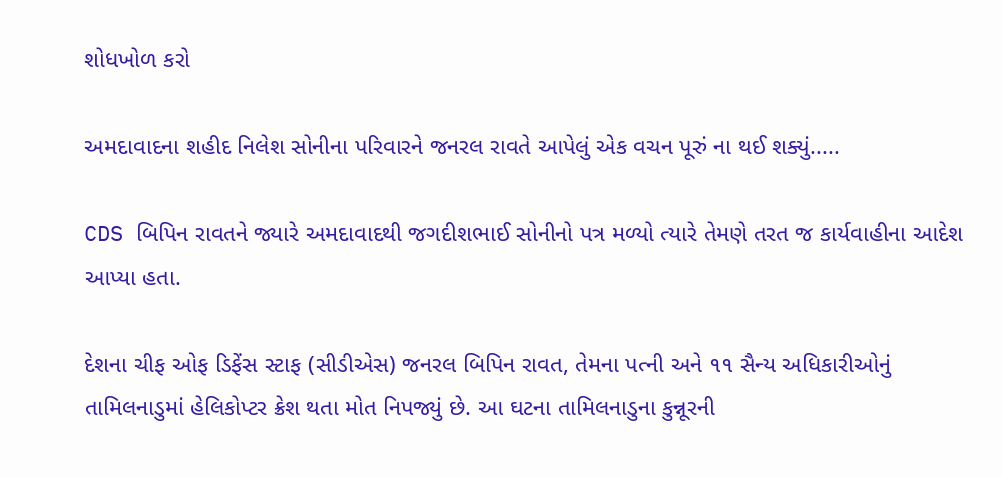શોધખોળ કરો

અમદાવાદના શહીદ નિલેશ સોનીના પરિવારને જનરલ રાવતે આપેલું એક વચન પૂરું ના થઈ શક્યું.....

CDS બિપિન રાવતને જ્યારે અમદાવાદથી જગદીશભાઈ સોનીનો પત્ર મળ્યો ત્યારે તેમણે તરત જ કાર્યવાહીના આદેશ આપ્યા હતા.

દેશના ચીફ ઓફ ડિફેંસ સ્ટાફ (સીડીએસ) જનરલ બિપિન રાવત, તેમના પત્ની અને ૧૧ સૈન્ય અધિકારીઓનું તામિલનાડુમાં હેલિકોપ્ટર ક્રેશ થતા મોત નિપજ્યું છે. આ ઘટના તામિલનાડુના કુન્નૂરની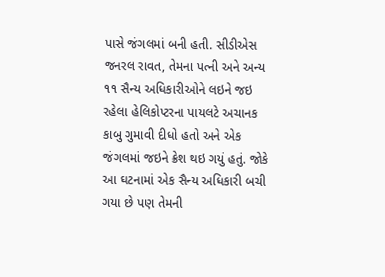પાસે જંગલમાં બની હતી. સીડીએસ જનરલ રાવત, તેમના પત્ની અને અન્ય ૧૧ સૈન્ય અધિકારીઓને લઇને જઇ રહેલા હેલિકોપ્ટરના પાયલટે અચાનક કાબુ ગુમાવી દીધો હતો અને એક જંગલમાં જઇને ક્રેશ થઇ ગયું હતું. જોકે આ ઘટનામાં એક સૈન્ય અધિકારી બચી ગયા છે પણ તેમની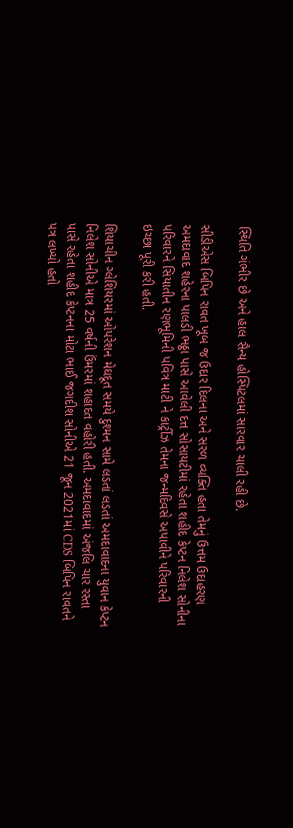સ્થિતિ ગંભીર છે અને હાલ સૈન્ય હોસ્પિટલમાં સારવાર ચાલી રહી છે.

સીડીએસ બિપિન રાવત ખૂબ જ ઉદાર દિલના અને સરળ વ્યક્તિ હતા તેમનું ઉત્તમ ઉદાહરણ અમદાવાદ શહેરના પાલડી ભઠ્ઠા પાસે આવેલી દત્ત સોસાયટીમાં રહેતા શહીદ કેપ્ટન નિલેશ સોનીના પરિવારને સિયાતીન રણભૂમિની પવિત્ર માટી ને કાર્ટ્રીઝ તેમના જન્મદિવસે અપાવીને પરિવારની ઇચ્છા પૂરી કરી હતી.

શિયાચીન ગ્લેશિયરમાં ઓપરેશન મેઘદૂત સમયે દુશ્મન સામે લડતાં લડતાં અમદાવાદના યુવાન કેપ્ટન નિલેશ સોનીએ માત્ર 25 વર્ષની ઉંમરમાં શહાદત વહોરી હતી. અમદાવાદમાં અંજલિ ચાર રસ્તા પાસે રહેતા શહીદ કેપ્ટનના મોટા ભાઈ જગદીશ સોનીએ 21 જૂન 2021માં CDS બિપિન રાવતને પત્ર લખ્યો હતો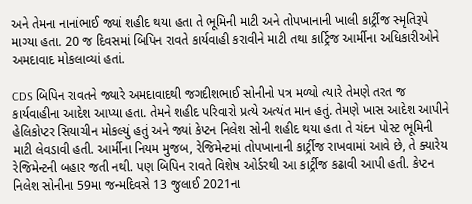અને તેમના નાનાંભાઈ જ્યાં શહીદ થયા હતા તે ભૂમિની માટી અને તોપખાનાની ખાલી કાર્ટ્રીજ સ્મૃતિરૂપે માગ્યા હતા. 20 જ દિવસમાં બિપિન રાવતે કાર્યવાહી કરાવીને માટી તથા કાર્ટ્રિજ આર્મીના અધિકારીઓને અમદાવાદ મોકલાવ્યાં હતાં.

CDS બિપિન રાવતને જ્યારે અમદાવાદથી જગદીશભાઈ સોનીનો પત્ર મળ્યો ત્યારે તેમણે તરત જ કાર્યવાહીના આદેશ આપ્યા હતા. તેમને શહીદ પરિવારો પ્રત્યે અત્યંત માન હતું. તેમણે ખાસ આદેશ આપીને હેલિકોપ્ટર સિયાચીન મોકલ્યું હતું અને જ્યાં કેપ્ટન નિલેશ સોની શહીદ થયા હતા તે ચંદન પોસ્ટ ભૂમિની માટી લેવડાવી હતી. આર્મીના નિયમ મુજબ, રેજિમેન્ટમાં તોપખાનાની કાર્ટ્રીજ રાખવામાં આવે છે, તે ક્યારેય રેજિમેન્ટની બહાર જતી નથી. પણ બિપિન રાવતે વિશેષ ઓર્ડરથી આ કાર્ટ્રીજ કઢાવી આપી હતી. કેપ્ટન નિલેશ સોનીના 59મા જન્મદિવસે 13 જુલાઈ 2021ના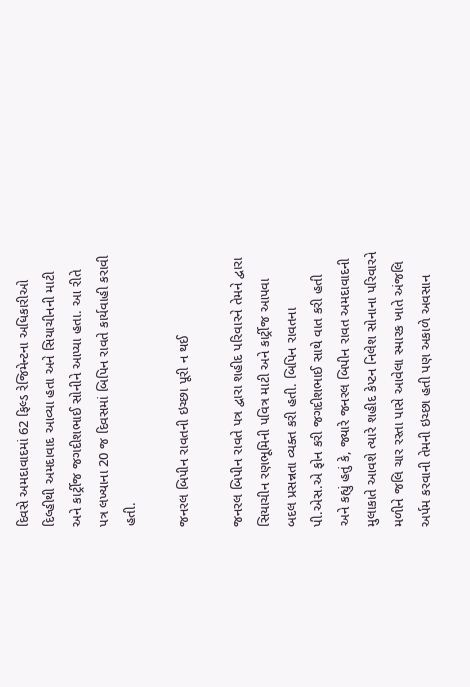દિવસે અમદાવાદમાં 62 ફિલ્ડ રેજિમેન્ટના અધિકારીઓ દિલ્હીથી અમદાવાદ આવ્યા હતા અને સિયાચીનની માટી અને કાર્ટ્રીજ જગદીશભાઈ સોનીને આપ્યા હતા. આ રીતે પત્ર લખ્યાના 20 જ દિવસમાં બિપિન રાવતે કાર્યવાહી કરાવી હતી.

જનરલ બિપીન રાવતની ઇચ્છા પૂરી ન થઈ

જનરલ બિપીન રાવતે પત્ર દ્વારા શહીદ પરિવારને તેમને દ્વારા સિયાચીન રણભૂમિની પવિત્ર માટી અને કાર્ટ્રીજ આપવા બદલ પ્રસન્નતા વ્યક્ત કરી હતી. બિપિન રાવતના પી.એસ.એ ફોન કરી જગદીશભાઈ સાથે વાત કરી હતી અને કહ્યું હતું કે, જ્યારે જનરલ બિપીન રાવત અમદાવાદની મુલાકાતે આવશે ત્યારે શહીદ કેપ્ટન નિલેશ સોનાના પરિવારને મળીને જલિ ચાર રસ્તા પાસે આવેલા સ્મારક ખાતે અંજલિ અર્પમ કરવાની તેમની ઇચ્છા હતી પણ અકાળે અવસાન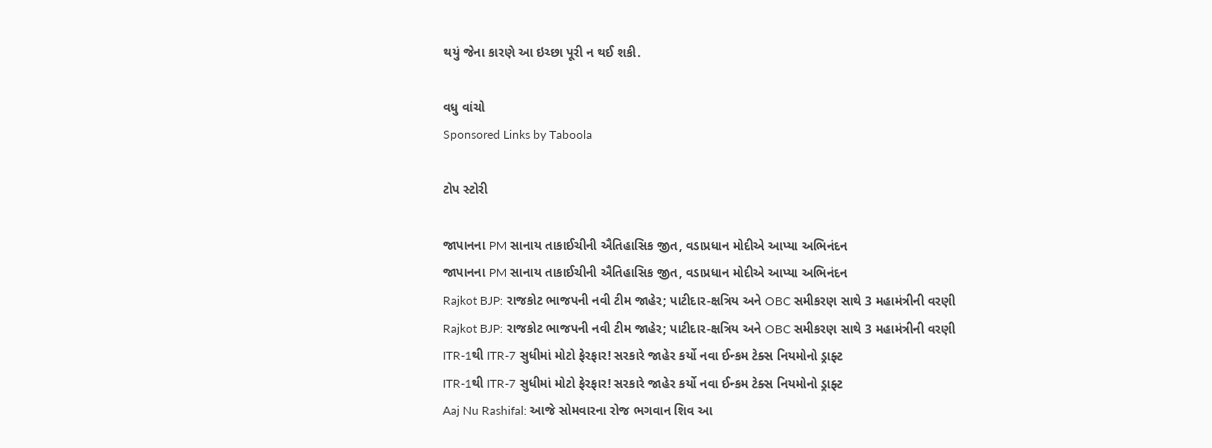થયું જેના કારણે આ ઇચ્છા પૂરી ન થઈ શકી.

વધુ વાંચો
Sponsored Links by Taboola

ટોપ સ્ટોરી

જાપાનના PM સાનાય તાકાઈચીની ઐતિહાસિક જીત, વડાપ્રધાન મોદીએ આપ્યા અભિનંદન
જાપાનના PM સાનાય તાકાઈચીની ઐતિહાસિક જીત, વડાપ્રધાન મોદીએ આપ્યા અભિનંદન
Rajkot BJP: રાજકોટ ભાજપની નવી ટીમ જાહેર; પાટીદાર-ક્ષત્રિય અને OBC સમીકરણ સાથે 3 મહામંત્રીની વરણી
Rajkot BJP: રાજકોટ ભાજપની નવી ટીમ જાહેર; પાટીદાર-ક્ષત્રિય અને OBC સમીકરણ સાથે 3 મહામંત્રીની વરણી
ITR-1થી ITR-7 સુધીમાં મોટો ફેરફાર! સરકારે જાહેર કર્યો નવા ઈન્કમ ટેક્સ નિયમોનો ડ્રાફ્ટ
ITR-1થી ITR-7 સુધીમાં મોટો ફેરફાર! સરકારે જાહેર કર્યો નવા ઈન્કમ ટેક્સ નિયમોનો ડ્રાફ્ટ
Aaj Nu Rashifal: આજે સોમવારના રોજ ભગવાન શિવ આ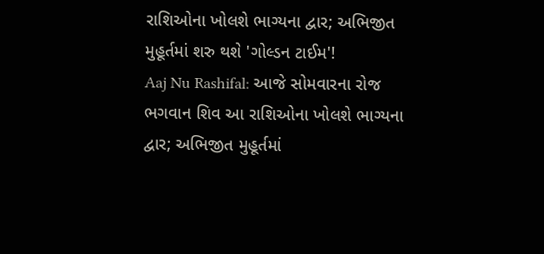રાશિઓના ખોલશે ભાગ્યના દ્વાર; અભિજીત મુહૂર્તમાં શરુ થશે 'ગોલ્ડન ટાઈમ'!
Aaj Nu Rashifal: આજે સોમવારના રોજ ભગવાન શિવ આ રાશિઓના ખોલશે ભાગ્યના દ્વાર; અભિજીત મુહૂર્તમાં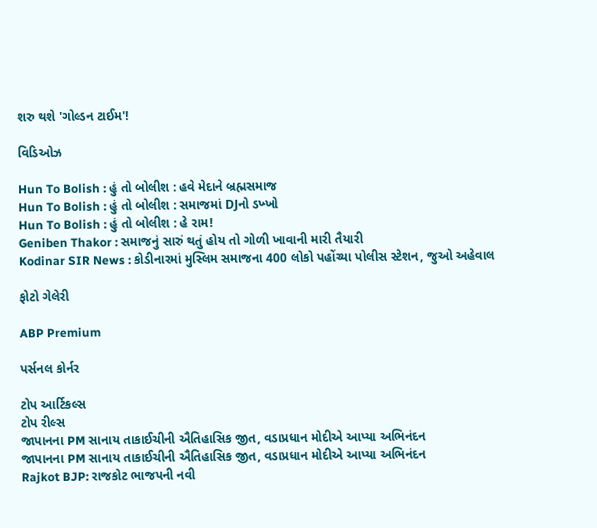શરુ થશે 'ગોલ્ડન ટાઈમ'!

વિડિઓઝ

Hun To Bolish : હું તો બોલીશ : હવે મેદાને બ્રહ્મસમાજ
Hun To Bolish : હું તો બોલીશ : સમાજમાં DJનો ડખ્ખો
Hun To Bolish : હું તો બોલીશ : હે રામ!
Geniben Thakor : સમાજનું સારું થતું હોય તો ગોળી ખાવાની મારી તૈયારી
Kodinar SIR News : કોડીનારમાં મુસ્લિમ સમાજના 400 લોકો પહોંચ્યા પોલીસ સ્ટેશન, જુઓ અહેવાલ

ફોટો ગેલેરી

ABP Premium

પર્સનલ કોર્નર

ટોપ આર્ટિકલ્સ
ટોપ રીલ્સ
જાપાનના PM સાનાય તાકાઈચીની ઐતિહાસિક જીત, વડાપ્રધાન મોદીએ આપ્યા અભિનંદન
જાપાનના PM સાનાય તાકાઈચીની ઐતિહાસિક જીત, વડાપ્રધાન મોદીએ આપ્યા અભિનંદન
Rajkot BJP: રાજકોટ ભાજપની નવી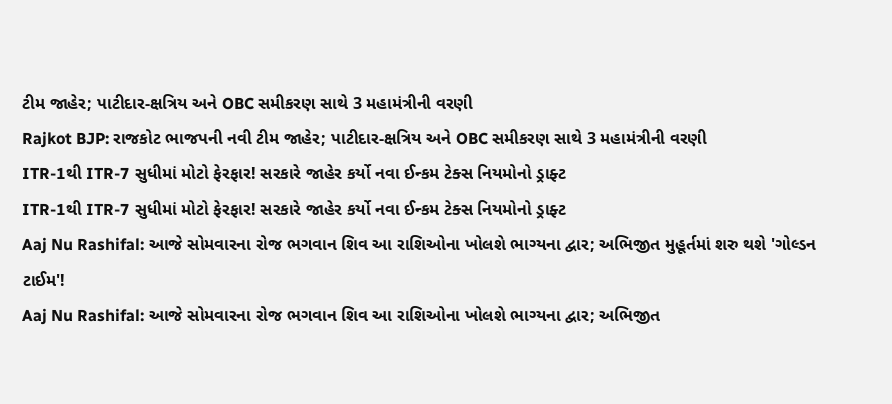ટીમ જાહેર; પાટીદાર-ક્ષત્રિય અને OBC સમીકરણ સાથે 3 મહામંત્રીની વરણી
Rajkot BJP: રાજકોટ ભાજપની નવી ટીમ જાહેર; પાટીદાર-ક્ષત્રિય અને OBC સમીકરણ સાથે 3 મહામંત્રીની વરણી
ITR-1થી ITR-7 સુધીમાં મોટો ફેરફાર! સરકારે જાહેર કર્યો નવા ઈન્કમ ટેક્સ નિયમોનો ડ્રાફ્ટ
ITR-1થી ITR-7 સુધીમાં મોટો ફેરફાર! સરકારે જાહેર કર્યો નવા ઈન્કમ ટેક્સ નિયમોનો ડ્રાફ્ટ
Aaj Nu Rashifal: આજે સોમવારના રોજ ભગવાન શિવ આ રાશિઓના ખોલશે ભાગ્યના દ્વાર; અભિજીત મુહૂર્તમાં શરુ થશે 'ગોલ્ડન ટાઈમ'!
Aaj Nu Rashifal: આજે સોમવારના રોજ ભગવાન શિવ આ રાશિઓના ખોલશે ભાગ્યના દ્વાર; અભિજીત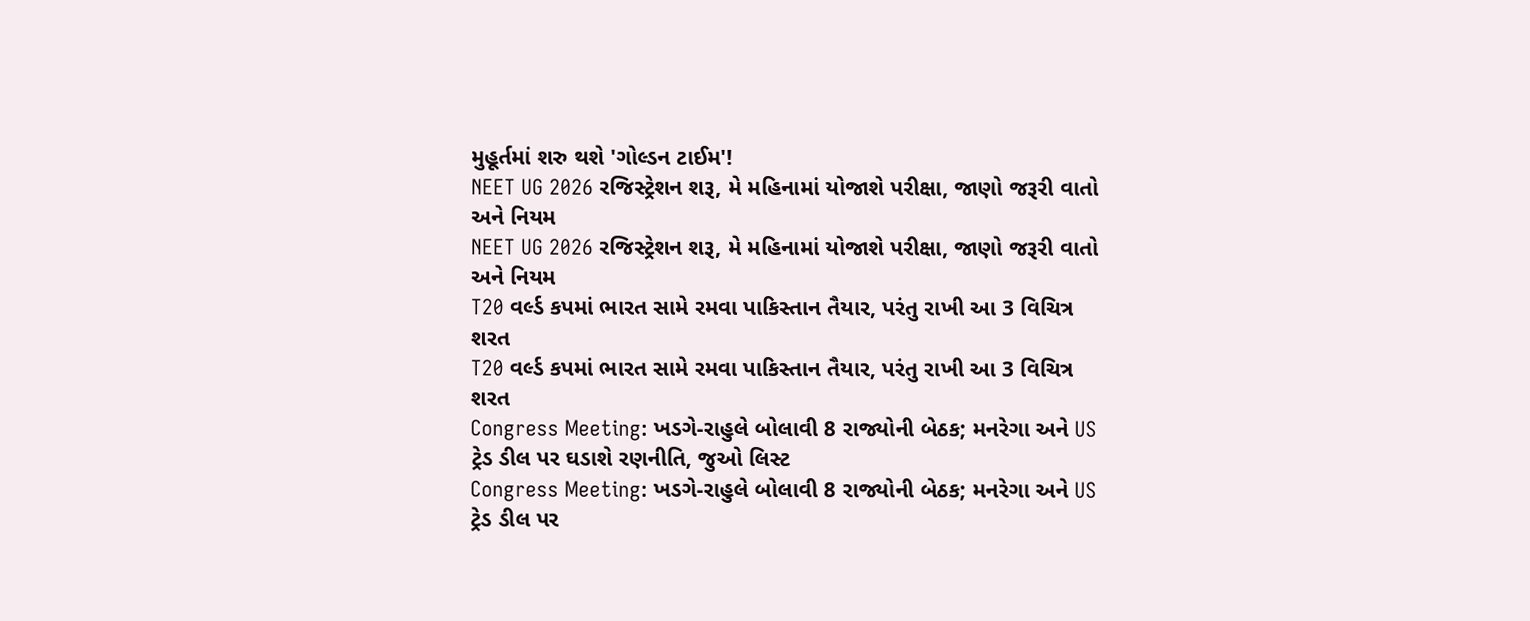મુહૂર્તમાં શરુ થશે 'ગોલ્ડન ટાઈમ'!
NEET UG 2026 રજિસ્ટ્રેશન શરૂ, મે મહિનામાં યોજાશે પરીક્ષા, જાણો જરૂરી વાતો અને નિયમ
NEET UG 2026 રજિસ્ટ્રેશન શરૂ, મે મહિનામાં યોજાશે પરીક્ષા, જાણો જરૂરી વાતો અને નિયમ
T20 વર્લ્ડ કપમાં ભારત સામે રમવા પાકિસ્તાન તૈયાર, પરંતુ રાખી આ 3 વિચિત્ર શરત
T20 વર્લ્ડ કપમાં ભારત સામે રમવા પાકિસ્તાન તૈયાર, પરંતુ રાખી આ 3 વિચિત્ર શરત
Congress Meeting: ખડગે-રાહુલે બોલાવી 8 રાજ્યોની બેઠક; મનરેગા અને US ટ્રેડ ડીલ પર ઘડાશે રણનીતિ, જુઓ લિસ્ટ
Congress Meeting: ખડગે-રાહુલે બોલાવી 8 રાજ્યોની બેઠક; મનરેગા અને US ટ્રેડ ડીલ પર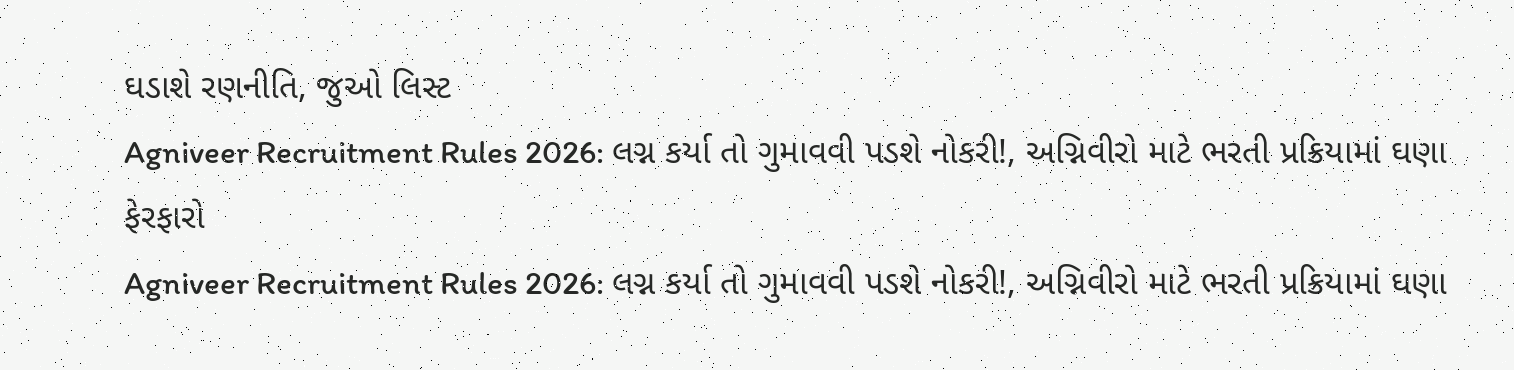ઘડાશે રણનીતિ, જુઓ લિસ્ટ
Agniveer Recruitment Rules 2026: લગ્ન કર્યા તો ગુમાવવી પડશે નોકરી!, અગ્નિવીરો માટે ભરતી પ્રક્રિયામાં ઘણા ફેરફારો
Agniveer Recruitment Rules 2026: લગ્ન કર્યા તો ગુમાવવી પડશે નોકરી!, અગ્નિવીરો માટે ભરતી પ્રક્રિયામાં ઘણા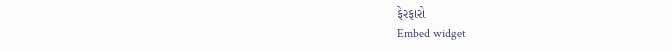ફેરફારો
Embed widget